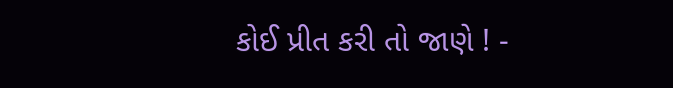કોઈ પ્રીત કરી તો જાણે ! -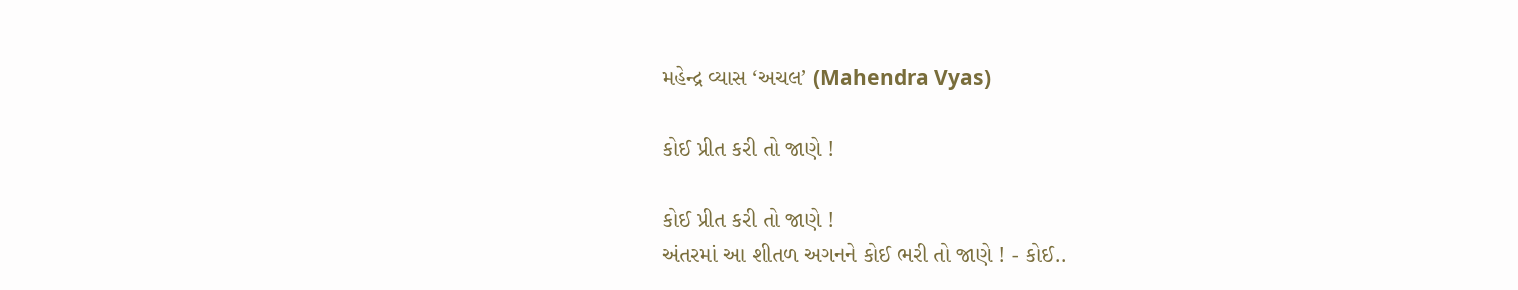મહેન્દ્ર વ્યાસ ‘અચલ’ (Mahendra Vyas)

કોઈ પ્રીત કરી તો જાણે !

કોઈ પ્રીત કરી તો જાણે !
અંતરમાં આ શીતળ અગનને કોઈ ભરી તો જાણે ! - કોઈ..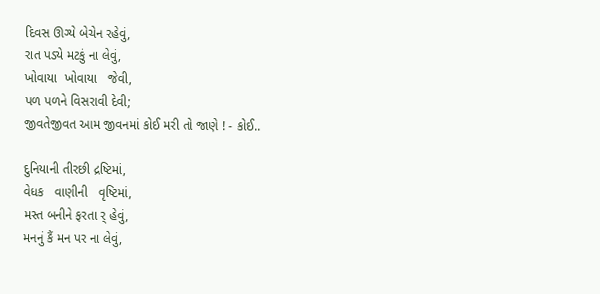દિવસ ઊગ્યે બેચેન રહેવું,
રાત પડ્યે મટકું ના લેવું,
ખોવાયા  ખોવાયા   જેવી,
પળ પળને વિસરાવી દેવી;
જીવતેજીવત આમ જીવનમાં કોઈ મરી તો જાણે ! - કોઈ..

દુનિયાની તીરછી દ્રષ્ટિમાં,
વેધક   વાણીની   વૃષ્ટિમાં,
મસ્ત બનીને ફરતા ર્ હેવું,
મનનું કૈં મન પર ના લેવું,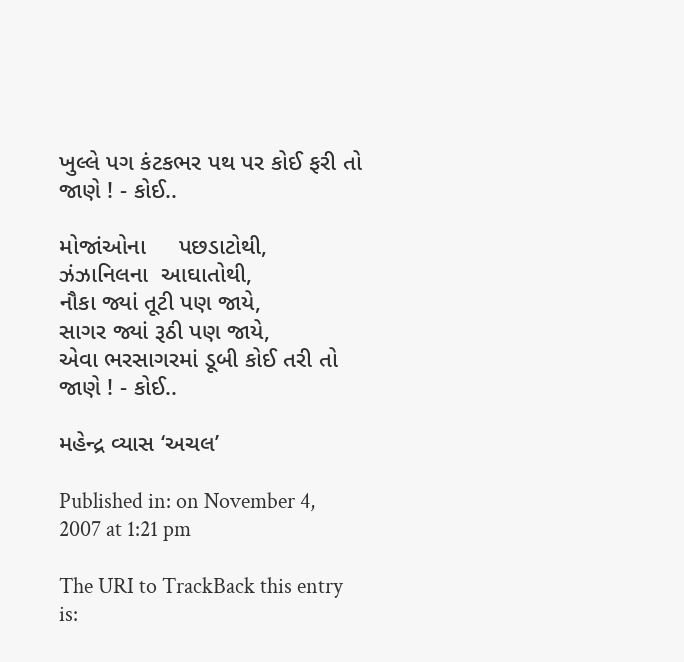ખુલ્લે પગ કંટકભર પથ પર કોઈ ફરી તો જાણે ! - કોઈ..

મોજાંઓના     પછડાટોથી,
ઝંઝાનિલના  આઘાતોથી,
નૌકા જ્યાં તૂટી પણ જાયે,
સાગર જ્યાં રૂઠી પણ જાયે,
એવા ભરસાગરમાં ડૂબી કોઈ તરી તો જાણે ! - કોઈ..

મહેન્દ્ર વ્યાસ ‘અચલ’

Published in: on November 4, 2007 at 1:21 pm

The URI to TrackBack this entry is: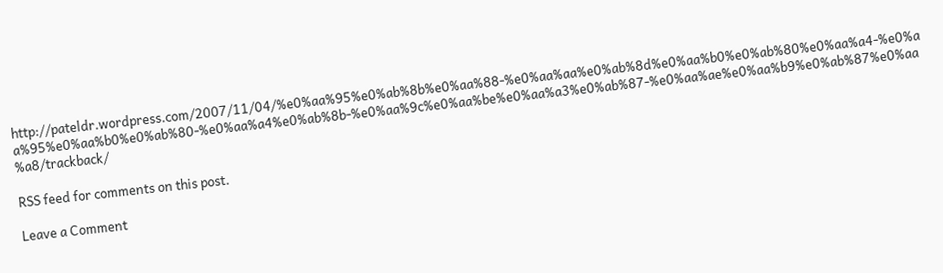http://pateldr.wordpress.com/2007/11/04/%e0%aa%95%e0%ab%8b%e0%aa%88-%e0%aa%aa%e0%ab%8d%e0%aa%b0%e0%ab%80%e0%aa%a4-%e0%aa%95%e0%aa%b0%e0%ab%80-%e0%aa%a4%e0%ab%8b-%e0%aa%9c%e0%aa%be%e0%aa%a3%e0%ab%87-%e0%aa%ae%e0%aa%b9%e0%ab%87%e0%aa%a8/trackback/

RSS feed for comments on this post.

Leave a Comment